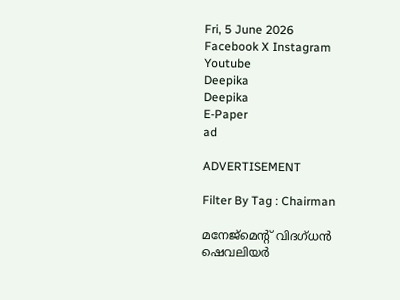Fri, 5 June 2026
Facebook X Instagram Youtube
Deepika
Deepika
E-Paper
ad

ADVERTISEMENT

Filter By Tag : Chairman

മനേജ്മെന്‍റ് വിദഗ്ധൻ ഷെവലിയർ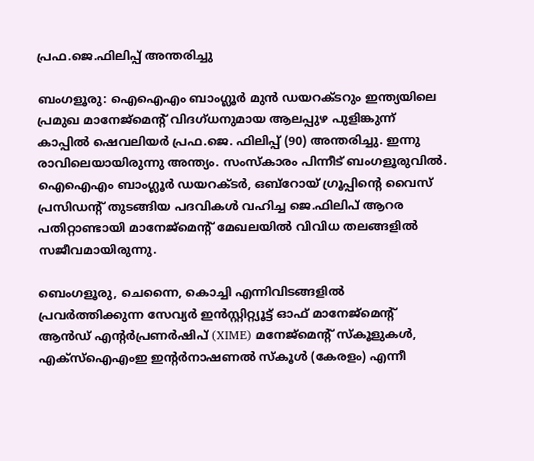പ്രഫ.ജെ.ഫിലിപ്പ് അന്തരിച്ചു

ബംഗളൂരു: ഐഐഎം ബാംഗ്ലൂർ മുൻ ഡയറക്ടറും ഇന്ത്യയിലെ പ്രമുഖ മാനേജ്മെന്‍റ് വിദഗ്ധനുമായ ആലപ്പുഴ പുളിങ്കുന്ന് കാപ്പിൽ ഷെവലിയർ പ്രഫ.ജെ. ഫിലിപ്പ് (90) അന്തരിച്ചു. ഇന്നു രാവിലെയായിരുന്നു അന്ത്യം. സംസ്കാരം പിന്നീട് ബംഗളൂരുവിൽ. ഐഐഎം ബാംഗ്ലൂർ ഡയറക്ടർ, ഒബ്റോയ് ഗ്രൂപ്പിന്‍റെ വൈസ് പ്രസിഡന്‍റ് തുടങ്ങിയ പദവികൾ വഹിച്ച ജെ.ഫിലിപ് ആറര പതിറ്റാണ്ടായി മാനേജ്മെന്‍റ് മേഖലയിൽ വിവിധ തലങ്ങളിൽ സജീവമായിരുന്നു.

ബെംഗളൂരു, ചെന്നൈ, കൊച്ചി എന്നിവിടങ്ങളിൽ പ്രവർത്തിക്കുന്ന സേവ്യർ ഇൻസ്റ്റിറ്റ്യൂട്ട് ഓഫ് മാനേജ്മെന്‍റ് ആൻഡ് എന്‍റർപ്രണർഷിപ് (XIME) മനേജ്മെന്‍റ് സ്കൂളുകൾ, എക്സ്ഐഎംഇ ഇന്‍റർനാഷണൽ സ്കൂൾ (കേരളം) എന്നീ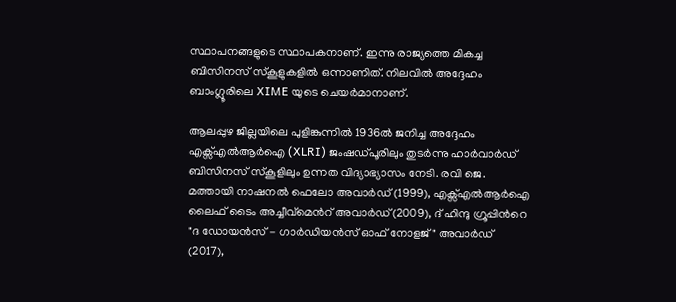സ്ഥാപനങ്ങളുടെ സ്ഥാപകനാണ്. ഇന്നു രാജ്യത്തെ മികച്ച ബിസിനസ് സ്‌കൂളുകളിൽ ഒന്നാണിത്. നിലവിൽ അദ്ദേഹം ബാംഗ്ലൂരിലെ XIME യുടെ ചെയർമാനാണ്.

ആലപ്പുഴ ജില്ലയിലെ പുളിങ്കുന്നിൽ 1936ൽ ജനിച്ച അദ്ദേഹം എക്സ്എൽആർഐ (XLRI) ജംഷഡ്പൂരിലും തുടർന്നു ഹാർവാർഡ് ബിസിനസ് സ്കൂളിലും ഉന്നത വിദ്യാഭ്യാസം നേടി. രവി ജെ. മത്തായി നാഷനൽ ഫെലോ അവാർഡ് (1999), എക്സ്എൽആർഐ ലൈഫ് ടൈം അച്ചീവ്മെന്‍റ് അവാർഡ്(2009), ദ് ഹിന്ദു ഗ്രൂപ്പിന്‍റെ "ദ ഡോയൻസ് - ഗാർഡിയൻസ് ഓഫ് നോളജ്" അവാർഡ് (2017),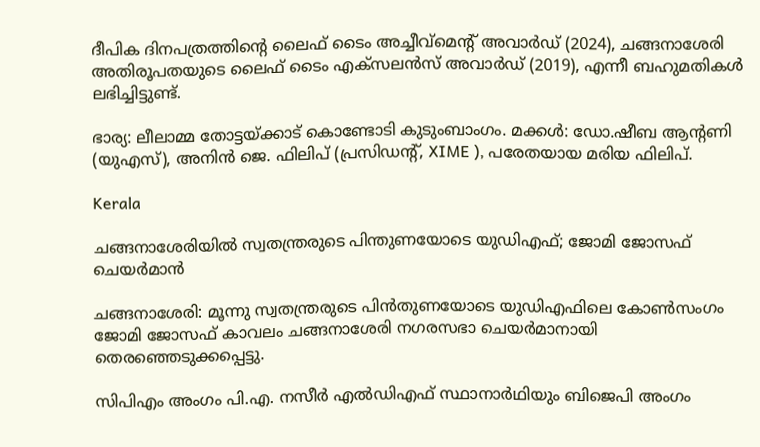ദീപിക ദിനപത്രത്തിന്‍റെ ലൈഫ് ടൈം അച്ചീവ്മെന്‍റ് അവാർഡ് (2024), ചങ്ങനാശേരി അതിരൂപതയുടെ ലൈഫ് ടൈം എക്സലൻസ് അവാർഡ് (2019), എന്നീ ബഹുമതികൾ ലഭിച്ചിട്ടുണ്ട്.

ഭാര്യ: ലീലാമ്മ തോട്ടയ്ക്കാട് കൊണ്ടോടി കുടുംബാംഗം. മക്കൾ: ഡോ.ഷീബ ആന്‍റണി (യുഎസ്), അനിൻ ജെ. ഫിലിപ് (പ്രസിഡന്‍റ്, XIME ), പരേതയായ മരിയ ഫിലിപ്.

Kerala

ചങ്ങനാശേരിയിൽ സ്വതന്ത്രരുടെ പിന്തുണയോടെ യുഡിഎഫ്; ജോമി ജോസഫ് ചെയര്‍മാന്‍

ചങ്ങനാശേരി: മൂന്നു സ്വതന്ത്രരുടെ പിന്‍തുണയോടെ യുഡിഎഫിലെ കോണ്‍സംഗം ജോമി ജോസഫ് കാവലം ചങ്ങനാശേരി നഗരസഭാ ചെയര്‍മാനായി തെരഞ്ഞെടുക്കപ്പെട്ടു.

സിപിഎം അംഗം പി.എ. നസീര്‍ എല്‍ഡിഎഫ് സ്ഥാനാര്‍ഥിയും ബിജെപി അംഗം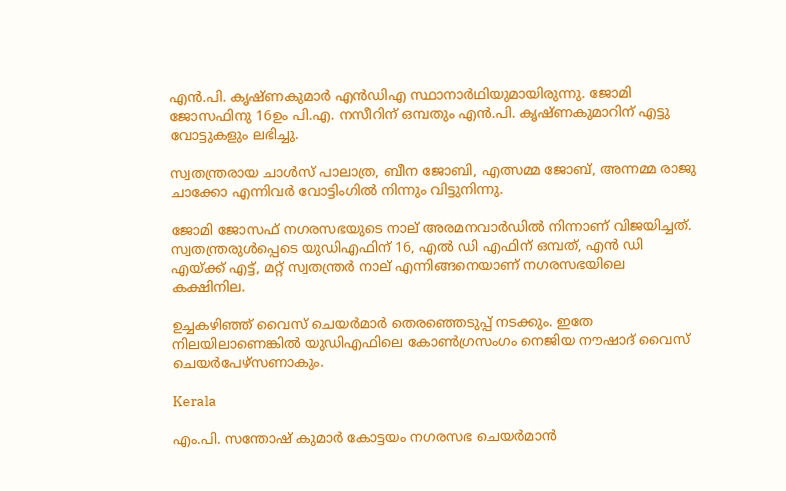എന്‍.പി. കൃഷ്ണകുമാര്‍ എന്‍ഡിഎ സ്ഥാനാര്‍ഥിയുമായിരുന്നു. ജോമി ജോസഫിനു 16ഉം പി.എ. നസീറിന് ഒമ്പതും എന്‍.പി. കൃഷ്ണകുമാറിന് എട്ടു വോട്ടുകളും ലഭിച്ചു.

സ്വതന്ത്രരായ ചാള്‍സ് പാലാത്ര, ബീന ജോബി, എത്സമ്മ ജോബ്, അന്നമ്മ രാജു ചാക്കോ എന്നിവര്‍ വോട്ടിംഗില്‍ നിന്നും വിട്ടുനിന്നു.

ജോമി ജോസഫ് നഗരസഭയുടെ നാല് അരമനവാര്‍ഡില്‍ നിന്നാണ് വിജയിച്ചത്. സ്വതന്ത്രരുള്‍പ്പെടെ യുഡിഎഫിന് 16, എല്‍ ഡി എഫിന് ഒമ്പത്, എന്‍ ഡി എയ്ക്ക് എട്ട്, മറ്റ് സ്വതന്ത്രര്‍ നാല് എന്നിങ്ങനെയാണ് നഗരസഭയിലെ കക്ഷിനില.

ഉച്ചകഴിഞ്ഞ് വൈസ് ചെയര്‍മാര്‍ തെരഞ്ഞെടുപ്പ് നടക്കും. ഇതേ നിലയിലാണെങ്കില്‍ യുഡിഎഫിലെ കോണ്‍ഗ്രസംഗം നെജിയ നൗഷാദ് വൈസ് ചെയര്‍പേഴ്‌സണാകും.

Kerala

എം.പി. സന്തോഷ് കുമാര്‍ കോട്ടയം നഗരസഭ ചെയര്‍മാന്‍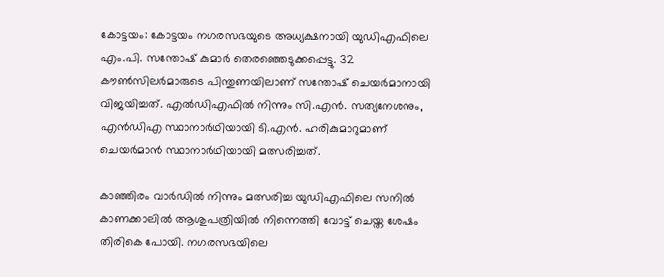കോട്ടയം: കോട്ടയം നഗരസഭയുടെ അധ്യക്ഷനായി യുഡിഎഫിലെ എം.പി. സന്തോഷ് കുമാര്‍ തെരഞ്ഞെടുക്കപ്പെട്ടു. 32 കൗണ്‍സിലര്‍മാരുടെ പിന്തുണയിലാണ് സന്തോഷ് ചെയര്‍മാനായി വിജയിച്ചത്. എല്‍ഡിഎഫില്‍ നിന്നും സി.എന്‍. സത്യനേശനും, എന്‍ഡിഎ സ്ഥാനാര്‍ഥിയായി ടി.എന്‍. ഹരികുമാറുമാണ് ചെയര്‍മാന്‍ സ്ഥാനാര്‍ഥിയായി മത്സരിച്ചത്.

കാഞ്ഞിരം വാര്‍ഡില്‍ നിന്നും മത്സരിച്ച യുഡിഎഫിലെ സനില്‍ കാണക്കാലില്‍ ആശുപത്രിയില്‍ നിന്നെത്തി വോട്ട് ചെയ്ത ശേഷം തിരികെ പോയി. നഗരസഭയിലെ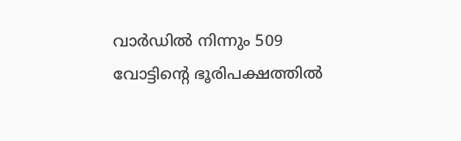വാര്‍ഡില്‍ നിന്നും 509 വോട്ടിന്റെ ഭൂരിപക്ഷത്തില്‍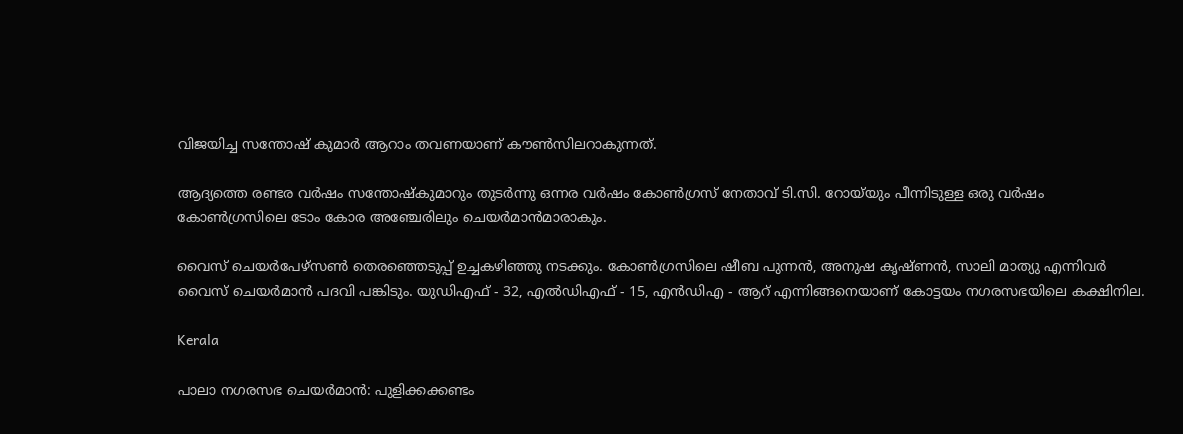വിജയിച്ച സന്തോഷ് കുമാര്‍ ആറാം തവണയാണ് കൗണ്‍സിലറാകുന്നത്.

ആദ്യത്തെ രണ്ടര വര്‍ഷം സന്തോഷ്‌കുമാറും തുടര്‍ന്നു ഒന്നര വര്‍ഷം കോണ്‍ഗ്രസ് നേതാവ് ടി.സി. റോയ്‌യും പീന്നിടുള്ള ഒരു വര്‍ഷം കോണ്‍ഗ്രസിലെ ടോം കോര അഞ്ചേരിലും ചെയര്‍മാന്‍മാരാകും.

വൈസ് ചെയര്‍പേഴ്‌സണ്‍ തെരഞ്ഞെടുപ്പ് ഉച്ചകഴിഞ്ഞു നടക്കും. കോണ്‍ഗ്രസിലെ ഷീബ പുന്നന്‍, അനുഷ കൃഷ്ണന്‍, സാലി മാത്യു എന്നിവര്‍ വൈസ് ചെയര്‍മാന്‍ പദവി പങ്കിടും. യുഡിഎഫ് - 32, എല്‍ഡിഎഫ് - 15, എന്‍ഡിഎ - ആറ് എന്നിങ്ങനെയാണ് കോട്ടയം നഗരസഭയിലെ കക്ഷിനില.

Kerala

പാലാ നഗരസഭ ചെയര്‍മാന്‍: പുളിക്കക്കണ്ടം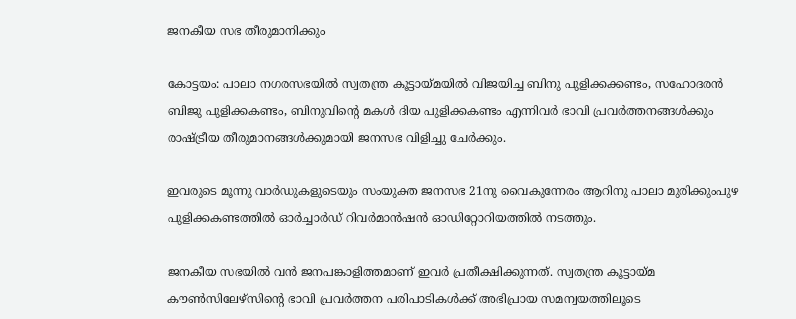ജനകീയ സഭ തീരുമാനിക്കും

കോട്ടയം: പാലാ നഗരസഭയില്‍ സ്വതന്ത്ര കൂട്ടായ്മയില്‍ വിജയിച്ച ബിനു പുളിക്കക്കണ്ടം, സഹോദരന്‍ ബിജു പുളിക്കകണ്ടം, ബിനുവിന്‍റെ മകള്‍ ദിയ പുളിക്കകണ്ടം എന്നിവര്‍ ഭാവി പ്രവര്‍ത്തനങ്ങള്‍ക്കും രാഷ്ട്രീയ തീരുമാനങ്ങള്‍ക്കുമായി ജനസഭ വിളിച്ചു ചേര്‍ക്കും.

ഇവരുടെ മൂന്നു വാര്‍ഡുകളുടെയും സംയുക്ത ജനസഭ 21നു വൈകുന്നേരം ആറിനു പാലാ മുരിക്കുംപുഴ പുളിക്കകണ്ടത്തില്‍ ഓര്‍ച്ചാര്‍ഡ് റിവര്‍മാന്‍ഷന്‍ ഓഡിറ്റോറിയത്തില്‍ നടത്തും.

ജനകീയ സഭയില്‍ വന്‍ ജനപങ്കാളിത്തമാണ് ഇവര്‍ പ്രതീക്ഷിക്കുന്നത്. സ്വതന്ത്ര കൂട്ടായ്മ കൗണ്‍സിലേഴ്‌സിന്‍റെ ഭാവി പ്രവര്‍ത്തന പരിപാടികള്‍ക്ക് അഭിപ്രായ സമന്വയത്തിലൂടെ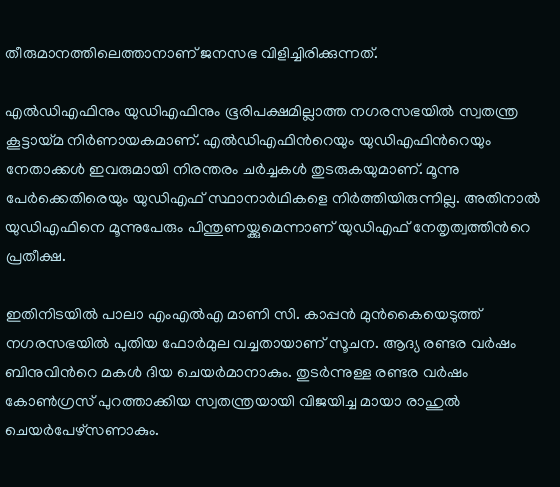തീരുമാനത്തിലെത്താനാണ് ജനസഭ വിളിച്ചിരിക്കുന്നത്.

എല്‍ഡിഎഫിനും യുഡിഎഫിനും ഭൂരിപക്ഷമില്ലാത്ത നഗരസഭയില്‍ സ്വതന്ത്ര കൂട്ടായ്മ നിര്‍ണായകമാണ്. എല്‍ഡിഎഫിന്‍റെയും യുഡിഎഫിന്‍റെയും നേതാക്കള്‍ ഇവരുമായി നിരന്തരം ചര്‍ച്ചകള്‍ തുടരുകയുമാണ്. മൂന്നു പേര്‍ക്കെതിരെയും യുഡിഎഫ് സ്ഥാനാര്‍ഥികളെ നിര്‍ത്തിയിരുന്നില്ല. അതിനാല്‍ യുഡിഎഫിനെ മൂന്നുപേരും പിന്തുണയ്ക്കുമെന്നാണ് യുഡിഎഫ് നേതൃത്വത്തിന്‍റെ പ്രതീക്ഷ.

ഇതിനിടയില്‍ പാലാ എംഎല്‍എ മാണി സി. കാപ്പന്‍ മുന്‍കൈയെടുത്ത് നഗരസഭയില്‍ പുതിയ ഫോര്‍മുല വച്ചതായാണ് സൂചന. ആദ്യ രണ്ടര വര്‍ഷം ബിനുവിന്‍റെ മകള്‍ ദിയ ചെയര്‍മാനാകും. തുടര്‍ന്നുള്ള രണ്ടര വര്‍ഷം കോണ്‍ഗ്രസ് പുറത്താക്കിയ സ്വതന്ത്രയായി വിജയിച്ച മായാ രാഹുല്‍ ചെയര്‍പേഴ്‌സണാകും.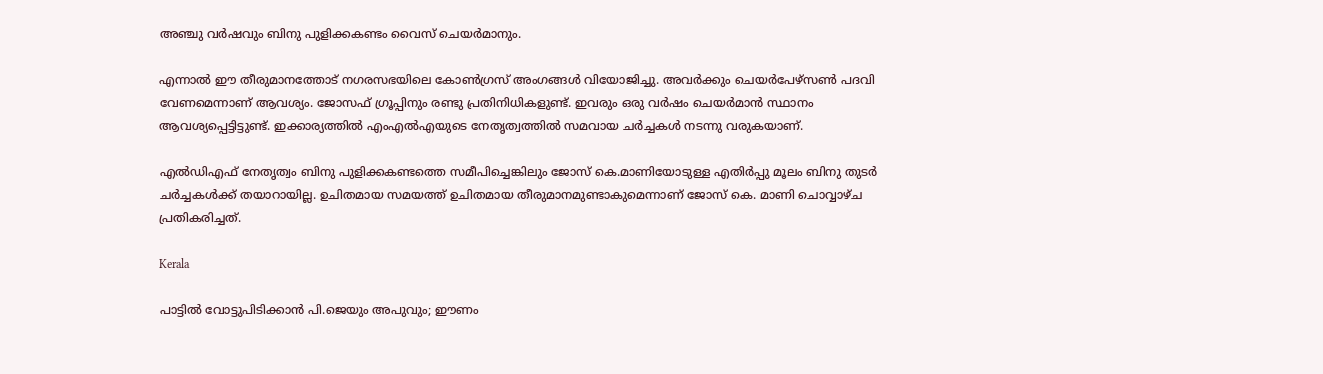അഞ്ചു വര്‍ഷവും ബിനു പുളിക്കകണ്ടം വൈസ് ചെയര്‍മാനും.

എന്നാല്‍ ഈ തീരുമാനത്തോട് നഗരസഭയിലെ കോണ്‍ഗ്രസ് അംഗങ്ങള്‍ വിയോജിച്ചു. അവര്‍ക്കും ചെയര്‍പേഴ്‌സണ്‍ പദവി വേണമെന്നാണ് ആവശ്യം. ജോസഫ് ഗ്രൂപ്പിനും രണ്ടു പ്രതിനിധികളുണ്ട്. ഇവരും ഒരു വര്‍ഷം ചെയര്‍മാന്‍ സ്ഥാനം ആവശ്യപ്പെട്ടിട്ടുണ്ട്. ഇക്കാര്യത്തില്‍ എംഎല്‍എയുടെ നേതൃത്വത്തില്‍ സമവായ ചര്‍ച്ചകള്‍ നടന്നു വരുകയാണ്.

എല്‍ഡിഎഫ് നേതൃത്വം ബിനു പുളിക്കകണ്ടത്തെ സമീപിച്ചെങ്കിലും ജോസ് കെ.മാണിയോടുള്ള എതിര്‍പ്പു മൂലം ബിനു തുടര്‍ ചര്‍ച്ചകള്‍ക്ക് തയാറായില്ല. ഉചിതമായ സമയത്ത് ഉചിതമായ തീരുമാനമുണ്ടാകുമെന്നാണ് ജോസ് കെ. മാണി ചൊവ്വാഴ്ച പ്രതികരിച്ചത്.

Kerala

പാട്ടിൽ വോട്ടുപിടിക്കാൻ പി.ജെയും അപുവും; ഈണം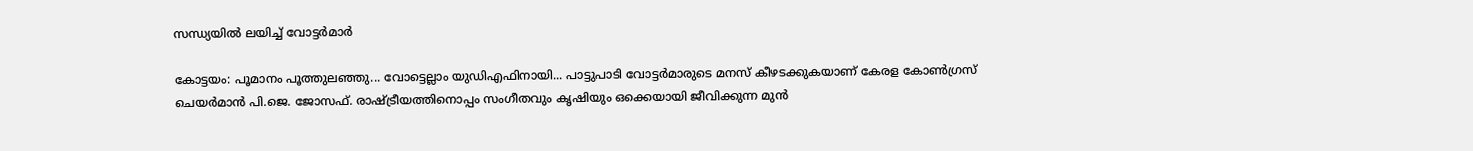സന്ധ്യയിൽ ലയിച്ച് വോട്ടർമാർ

കോട്ടയം: പൂമാനം പൂത്തുലഞ്ഞു... വോട്ടെല്ലാം യുഡിഎഫിനായി... പാട്ടുപാടി വോട്ടര്‍മാരുടെ മനസ് കീഴടക്കുകയാണ് കേരള കോൺഗ്രസ് ചെയർമാൻ പി.ജെ. ജോസഫ്. രാഷ്‌ട്രീയത്തിനൊപ്പം സംഗീതവും കൃഷിയും ഒക്കെയായി ജീവിക്കുന്ന മുന്‍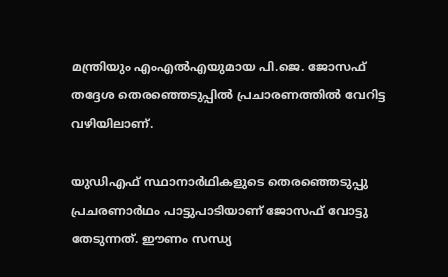മന്ത്രിയും എംഎല്‍എയുമായ പി.ജെ. ജോസഫ് തദ്ദേശ തെരഞ്ഞെടുപ്പില്‍ പ്രചാരണത്തില്‍ വേറിട്ട വഴിയിലാണ്.

യുഡിഎഫ് സ്ഥാനാര്‍ഥികളുടെ തെരഞ്ഞെടുപ്പു പ്രചരണാര്‍ഥം പാട്ടുപാടിയാണ് ജോസഫ് വോട്ടു തേടുന്നത്. ഈണം സന്ധ്യ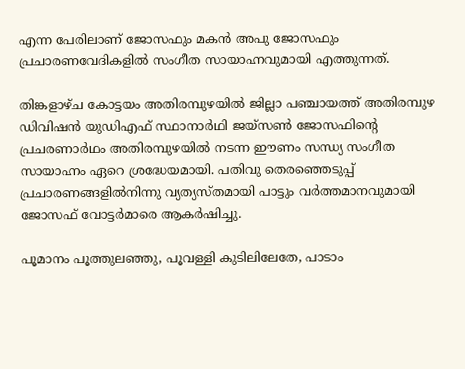എന്ന പേരിലാണ് ജോസഫും മകന്‍ അപു ജോസഫും പ്രചാരണവേദികളില്‍ സംഗീത സായാഹ്നവുമായി എത്തുന്നത്.

തിങ്കളാഴ്ച കോട്ടയം അതിരമ്പുഴയില്‍ ജില്ലാ പഞ്ചായത്ത് അതിരമ്പുഴ ഡിവിഷന്‍ യുഡിഎഫ് സ്ഥാനാര്‍ഥി ജയ്‌സണ്‍ ജോസഫിന്‍റെ പ്രചരണാര്‍ഥം അതിരമ്പുഴയില്‍ നടന്ന ഈണം സന്ധ്യ സംഗീത സായാഹ്നം ഏറെ ശ്രദ്ധേയമായി. പതിവു തെരഞ്ഞെടുപ്പ് പ്രചാരണങ്ങളില്‍നിന്നു വ്യത്യസ്തമായി പാട്ടും വര്‍ത്തമാനവുമായി ജോസഫ് വോട്ടർമാരെ ആകർഷിച്ചു.

പൂമാനം പൂത്തുലഞ്ഞു, പൂവള്ളി കുടിലിലേതേ, പാടാം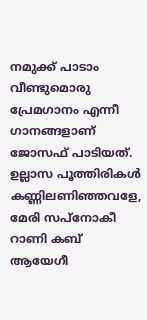നമുക്ക് പാടാം വീണ്ടുമൊരു പ്രേമഗാനം എന്നീ ഗാനങ്ങളാണ് ജോസഫ് പാടിയത്. ഉല്ലാസ പൂത്തിരികള്‍ കണ്ണിലണിഞ്ഞവളേ, മേരി സപ്‌നോകീ റാണി കബ് ആയേഗീ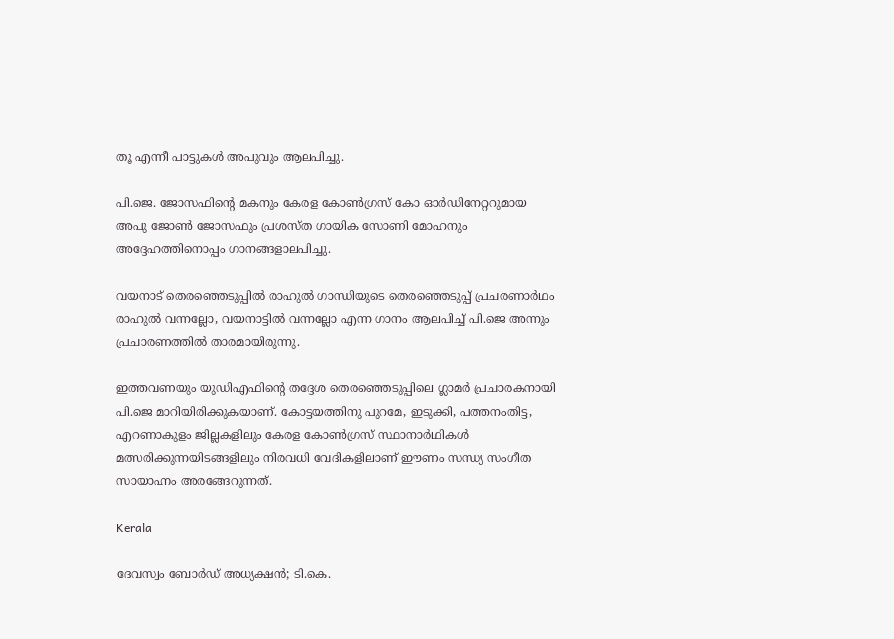തൂ എന്നീ പാട്ടുകള്‍ അപുവും ആലപിച്ചു.

പി.ജെ. ജോസഫിന്‍റെ മകനും കേരള കോണ്‍ഗ്രസ് കോ ഓര്‍ഡിനേറ്ററുമായ അപു ജോണ്‍ ജോസഫും പ്രശസ്ത ഗായിക സോണി മോഹനും അദ്ദേഹത്തിനൊപ്പം ഗാനങ്ങളാലപിച്ചു.

വയനാട് തെരഞ്ഞെടുപ്പില്‍ രാഹുല്‍ ഗാന്ധിയുടെ തെരഞ്ഞെടുപ്പ് പ്രചരണാര്‍ഥം രാഹുല്‍ വന്നല്ലോ, വയനാട്ടില്‍ വന്നല്ലോ എന്ന ഗാനം ആലപിച്ച് പി.ജെ അന്നും പ്രചാരണത്തില്‍ താരമായിരുന്നു.

ഇത്തവണയും യുഡിഎഫിന്‍റെ തദ്ദേശ തെരഞ്ഞെടുപ്പിലെ ഗ്ലാമര്‍ പ്രചാരകനായി പി.ജെ മാറിയിരിക്കുകയാണ്. കോട്ടയത്തിനു പുറമേ, ഇടുക്കി, പത്തനംതിട്ട, എറണാകുളം ജില്ലകളിലും കേരള കോണ്‍ഗ്രസ് സ്ഥാനാര്‍ഥികള്‍ മത്സരിക്കുന്നയിടങ്ങളിലും നിരവധി വേദികളിലാണ് ഈണം സന്ധ്യ സംഗീത സായാഹ്നം അരങ്ങേറുന്നത്.

Kerala

ദേവസ്വം ബോർഡ് അധ്യക്ഷൻ; ടി.കെ.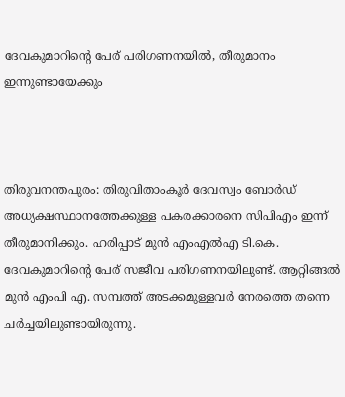ദേവകുമാറിന്‍റെ പേര് പരിഗണനയിൽ, തീരുമാനം ഇന്നുണ്ടായേക്കും



തിരുവനന്തപുരം: തിരുവിതാംകൂർ ദേവസ്വം ബോർഡ് അധ്യക്ഷസ്ഥാനത്തേക്കുള്ള പകരക്കാരനെ സിപിഎം ഇന്ന് തീരുമാനിക്കും. ഹരിപ്പാട് മുൻ എംഎൽഎ ടി.കെ. ദേവകുമാറിന്‍റെ പേര് സജീവ പരിഗണനയിലുണ്ട്. ആറ്റിങ്ങൽ മുൻ എംപി എ. സമ്പത്ത് അടക്കമുള്ളവർ നേരത്തെ തന്നെ ചർച്ചയിലുണ്ടായിരുന്നു.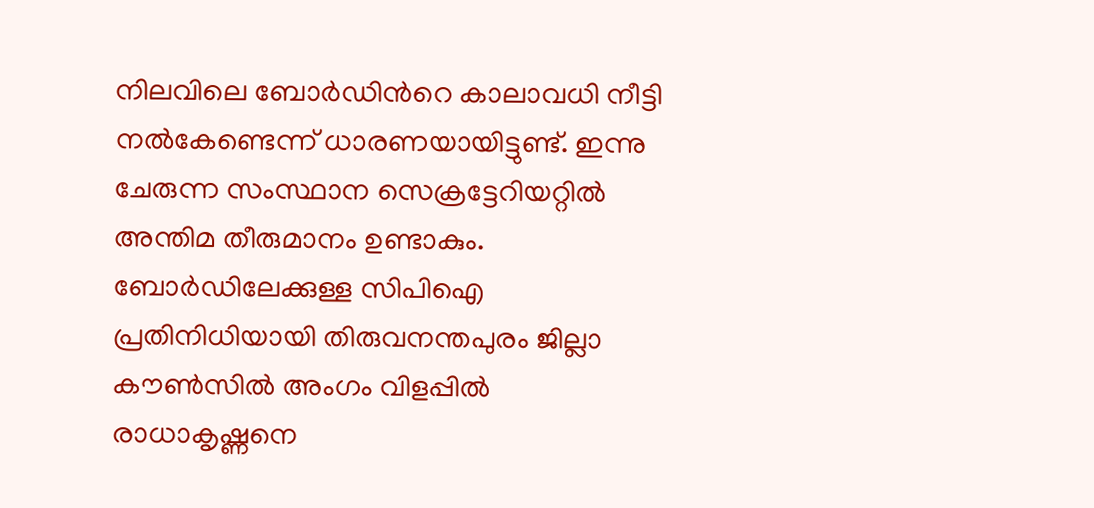നിലവിലെ ബോർഡിന്‍റെ കാലാവധി നീട്ടി നൽകേണ്ടെന്ന് ധാരണയായിട്ടുണ്ട്. ഇന്നു ചേരുന്ന സംസ്ഥാന സെക്രട്ടേറിയറ്റിൽ അന്തിമ തീരുമാനം ഉണ്ടാകും. ബോർഡിലേക്കുള്ള സിപിഐ പ്രതിനിധിയായി തിരുവനന്തപുരം ജില്ലാ കൗൺസിൽ അംഗം വിളപ്പിൽ രാധാകൃഷ്ണനെ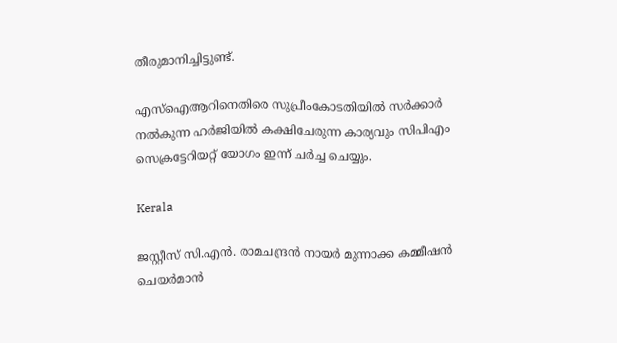തീരുമാനിച്ചിട്ടുണ്ട്.

എസ്ഐആറിനെതിരെ സുപ്രീംകോടതിയിൽ സർക്കാർ നൽകുന്ന ഹർജിയിൽ കക്ഷിചേരുന്ന കാര്യവും സിപിഎം സെക്രട്ടേറിയറ്റ് യോഗം ഇന്ന് ചർച്ച ചെയ്യും.

Kerala

ജസ്റ്റീസ് സി.എൻ. രാമചന്ദ്രൻ നായർ മുന്നാക്ക കമ്മീഷൻ ചെയർമാൻ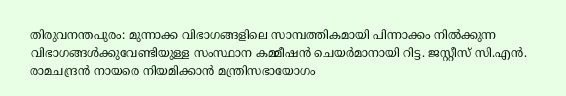തിരുവനന്തപുരം: മുന്നാക്ക വിഭാഗങ്ങളിലെ സാമ്പത്തികമായി പിന്നാക്കം നിൽക്കുന്ന വിഭാഗങ്ങൾക്കുവേണ്ടിയുള്ള സംസ്ഥാന കമ്മീഷൻ ചെയർമാനായി റിട്ട. ജസ്റ്റീസ് സി.എൻ. രാമചന്ദ്രൻ നായരെ നിയമിക്കാൻ മന്ത്രിസഭായോഗം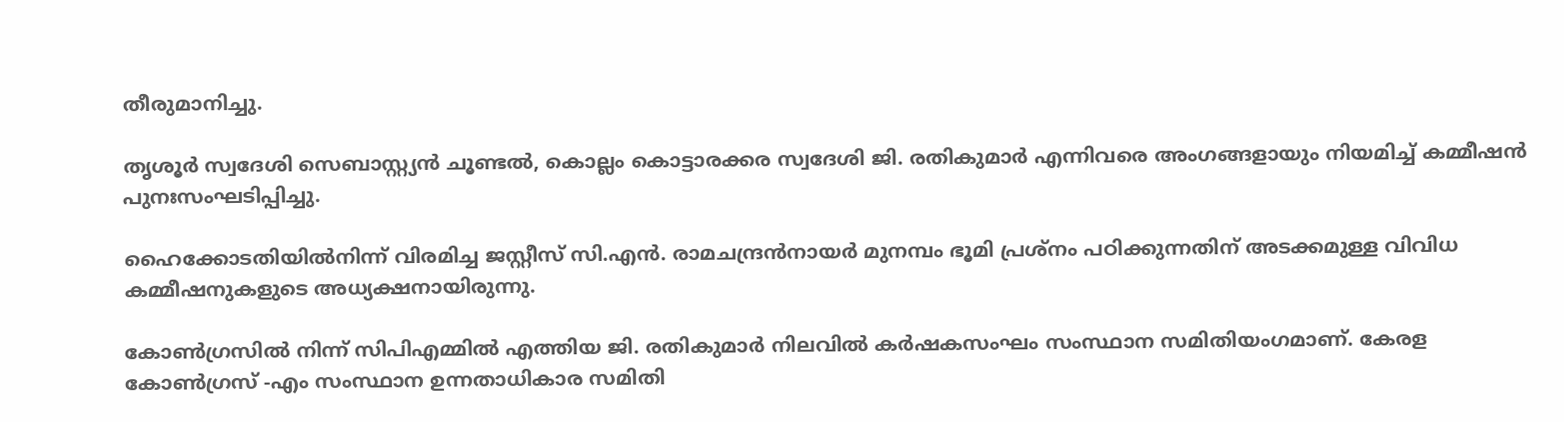തീരുമാനിച്ചു.

തൃശൂർ സ്വദേശി സെബാസ്റ്റ്യൻ ചൂണ്ടൽ, കൊല്ലം കൊട്ടാരക്കര സ്വദേശി ജി. രതികുമാർ എന്നിവരെ അംഗങ്ങളായും നിയമിച്ച് കമ്മീഷൻ പുനഃസംഘടിപ്പിച്ചു.

ഹൈക്കോടതിയിൽനിന്ന് വിരമിച്ച ജസ്റ്റീസ് സി.എൻ. രാമചന്ദ്രൻനായർ മുനമ്പം ഭൂമി പ്രശ്നം പഠിക്കുന്നതിന് അടക്കമുള്ള വിവിധ കമ്മീഷനുകളുടെ അധ്യക്ഷനായിരുന്നു.

കോണ്‍ഗ്രസിൽ നിന്ന് സിപിഎമ്മിൽ എത്തിയ ജി. രതികുമാർ നിലവിൽ കർഷകസംഘം സംസ്ഥാന സമിതിയംഗമാണ്. കേരള കോണ്‍ഗ്രസ് -എം സംസ്ഥാന ഉന്നതാധികാര സമിതി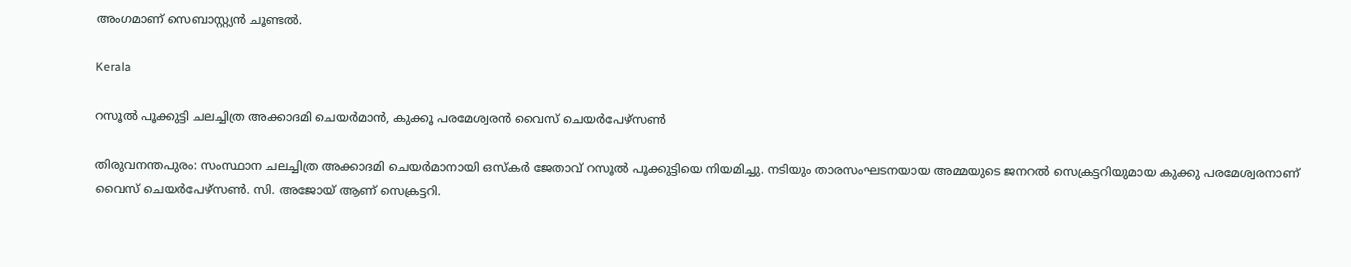അംഗമാണ് സെബാസ്റ്റ്യൻ ചൂണ്ടൽ.

Kerala

റസൂല്‍ പൂക്കുട്ടി ചലച്ചിത്ര അക്കാദമി ചെയര്‍മാന്‍, കുക്കൂ പരമേശ്വരന്‍ വൈസ് ചെയര്‍പേഴ്‌സണ്‍

തിരുവനന്തപുരം: സംസ്ഥാന ചലച്ചിത്ര അക്കാദമി ചെയര്‍മാനായി ഒസ്‌കര്‍ ജേതാവ് റസൂല്‍ പൂക്കുട്ടിയെ നിയമിച്ചു. നടിയും താരസംഘടനയായ അമ്മയുടെ ജനറല്‍ സെക്രട്ടറിയുമായ കുക്കു പരമേശ്വരനാണ് വൈസ് ചെയര്‍പേഴ്‌സണ്‍. സി. അജോയ് ആണ് സെക്രട്ടറി.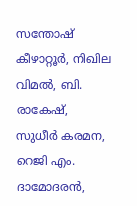സന്തോഷ് കീഴാറ്റൂര്‍, നിഖില വിമല്‍, ബി. രാകേഷ്, സുധീര്‍ കരമന, റെജി എം. ദാമോദരന്‍,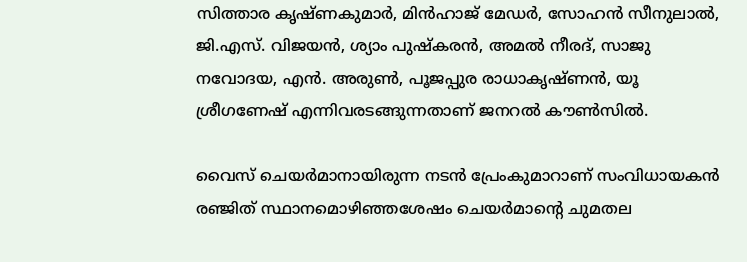സിത്താര കൃഷ്ണകുമാര്‍, മിന്‍ഹാജ് മേഡര്‍, സോഹന്‍ സീനുലാല്‍, ജി.എസ്. വിജയന്‍, ശ്യാം പുഷ്‌കരന്‍, അമല്‍ നീരദ്, സാജു നവോദയ, എന്‍. അരുണ്‍, പൂജപ്പുര രാധാകൃഷ്ണന്‍, യൂ ശ്രീഗണേഷ് എന്നിവരടങ്ങുന്നതാണ് ജനറല്‍ കൗണ്‍സില്‍.

വൈസ് ചെയര്‍മാനായിരുന്ന നടന്‍ പ്രേംകുമാറാണ് സംവിധായകന്‍ രഞ്ജിത് സ്ഥാനമൊഴിഞ്ഞശേഷം ചെയര്‍മാന്‍റെ ചുമതല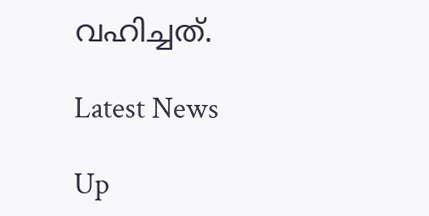വഹിച്ചത്.

Latest News

Up